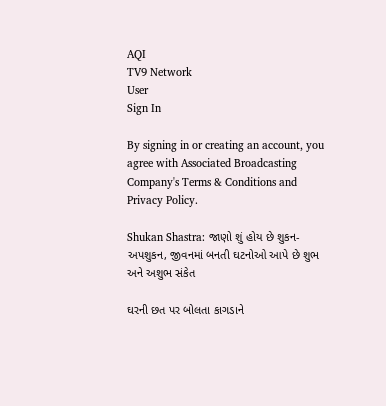AQI
TV9 Network
User
Sign In

By signing in or creating an account, you agree with Associated Broadcasting Company's Terms & Conditions and Privacy Policy.

Shukan Shastra: જાણો શું હોય છે શુકન-અપશુકન, જીવનમાં બનતી ઘટનોઓ આપે છે શુભ અને અશુભ સંકેત

ઘરની છત પર બોલતા કાગડાને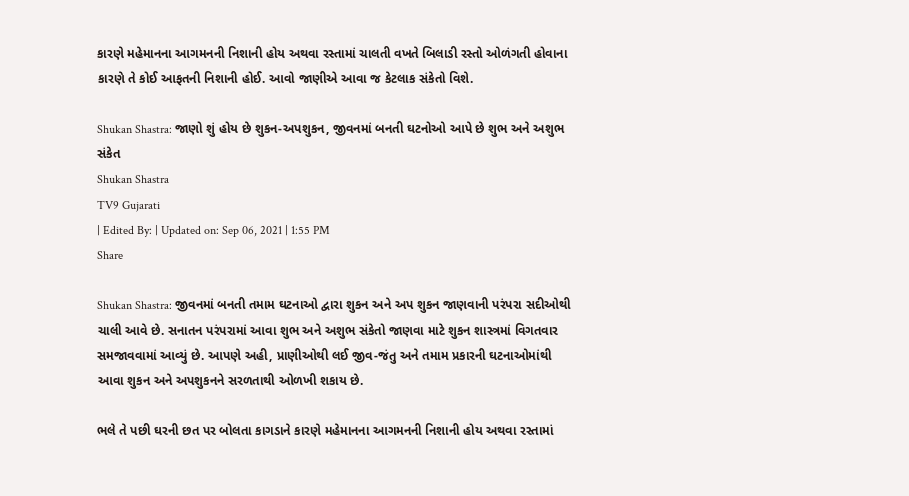કારણે મહેમાનના આગમનની નિશાની હોય અથવા રસ્તામાં ચાલતી વખતે બિલાડી રસ્તો ઓળંગતી હોવાના કારણે તે કોઈ આફતની નિશાની હોઈ. આવો જાણીએ આવા જ કેટલાક સંકેતો વિશે.

Shukan Shastra: જાણો શું હોય છે શુકન-અપશુકન, જીવનમાં બનતી ઘટનોઓ આપે છે શુભ અને અશુભ સંકેત
Shukan Shastra
TV9 Gujarati
| Edited By: | Updated on: Sep 06, 2021 | 1:55 PM
Share

Shukan Shastra: જીવનમાં બનતી તમામ ઘટનાઓ દ્વારા શુકન અને અપ શુકન જાણવાની પરંપરા સદીઓથી ચાલી આવે છે. સનાતન પરંપરામાં આવા શુભ અને અશુભ સંકેતો જાણવા માટે શુકન શાસ્ત્રમાં વિગતવાર સમજાવવામાં આવ્યું છે. આપણે અહી, પ્રાણીઓથી લઈ જીવ-જંતુ અને તમામ પ્રકારની ઘટનાઓમાંથી આવા શુકન અને અપશુકનને સરળતાથી ઓળખી શકાય છે.

ભલે તે પછી ઘરની છત પર બોલતા કાગડાને કારણે મહેમાનના આગમનની નિશાની હોય અથવા રસ્તામાં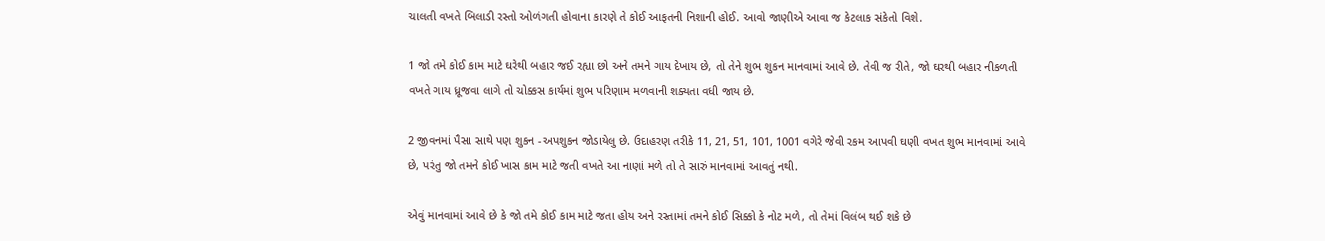ચાલતી વખતે બિલાડી રસ્તો ઓળંગતી હોવાના કારણે તે કોઈ આફતની નિશાની હોઈ. આવો જાણીએ આવા જ કેટલાક સંકેતો વિશે.

1 જો તમે કોઈ કામ માટે ઘરેથી બહાર જઈ રહ્યા છો અને તમને ગાય દેખાય છે, તો તેને શુભ શુકન માનવામાં આવે છે. તેવી જ રીતે, જો ઘરથી બહાર નીકળતી વખતે ગાય ધ્રૂજવા લાગે તો ચોક્કસ કાર્યમાં શુભ પરિણામ મળવાની શક્યતા વધી જાય છે.

2 જીવનમાં પૈસા સાથે પણ શુકન -અપશુકન જોડાયેલુ છે. ઉદાહરણ તરીકે 11, 21, 51, 101, 1001 વગેરે જેવી રકમ આપવી ઘણી વખત શુભ માનવામાં આવે છે, પરંતુ જો તમને કોઈ ખાસ કામ માટે જતી વખતે આ નાણાં મળે તો તે સારું માનવામાં આવતું નથી.

એવું માનવામાં આવે છે કે જો તમે કોઈ કામ માટે જતા હોય અને રસ્તામાં તમને કોઈ સિક્કો કે નોટ મળે, તો તેમાં વિલંબ થઈ શકે છે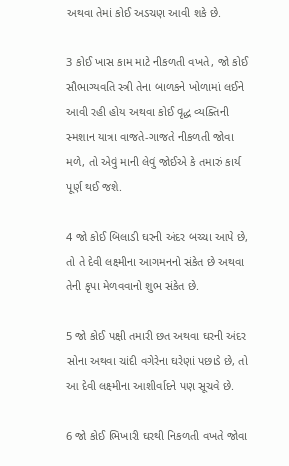અથવા તેમાં કોઈ અડચણ આવી શકે છે.

3 કોઈ ખાસ કામ માટે નીકળતી વખતે, જો કોઈ સૌભાગ્યવતિ સ્ત્રી તેના બાળકને ખોળામાં લઈને આવી રહી હોય અથવા કોઈ વૃદ્ધ વ્યક્તિની સ્મશાન યાત્રા વાજતે-ગાજતે નીકળતી જોવા મળે, તો એવું માની લેવું જોઈએ કે તમારું કાર્ય પૂર્ણ થઈ જશે.

4 જો કોઈ બિલાડી ઘરની અંદર બચ્ચા આપે છે, તો તે દેવી લક્ષ્મીના આગમનનો સંકેત છે અથવા તેની કૃપા મેળવવાનો શુભ સંકેત છે.

5 જો કોઈ પક્ષી તમારી છત અથવા ઘરની અંદર સોના અથવા ચાંદી વગેરેના ઘરેણાં પછાડે છે, તો આ દેવી લક્ષ્મીના આશીર્વાદને પણ સૂચવે છે.

6 જો કોઈ ભિખારી ઘરથી નિકળતી વખતે જોવા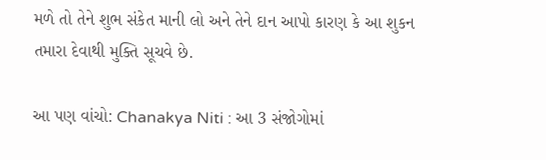મળે તો તેને શુભ સંકેત માની લો અને તેને દાન આપો કારણ કે આ શુકન તમારા દેવાથી મુક્તિ સૂચવે છે.

આ પણ વાંચો: Chanakya Niti : આ 3 સંજોગોમાં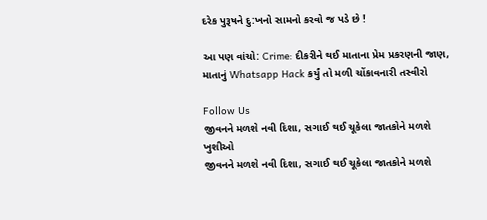દરેક પુરૂષને દુ:ખનો સામનો કરવો જ પડે છે !

આ પણ વાંચો: Crime: દીકરીને થઈ માતાના પ્રેમ પ્રકરણની જાણ, માતાનું Whatsapp Hack કર્યું તો મળી ચોંકાવનારી તસ્વીરો

Follow Us
જીવનને મળશે નવી દિશા, સગાઈ થઈ ચૂકેલા જાતકોને મળશે ખુશીઓ
જીવનને મળશે નવી દિશા, સગાઈ થઈ ચૂકેલા જાતકોને મળશે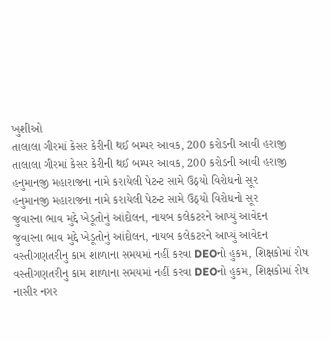ખુશીઓ
તાલાલા ગીરમાં કેસર કેરીની થઈ બમ્પર આવક, 200 કરોડની આવી હરાજી
તાલાલા ગીરમાં કેસર કેરીની થઈ બમ્પર આવક, 200 કરોડની આવી હરાજી
હનુમાનજી મહારાજના નામે કરાયેલી પેટન્ટ સામે ઉઠ્યો વિરોધનો સૂર
હનુમાનજી મહારાજના નામે કરાયેલી પેટન્ટ સામે ઉઠ્યો વિરોધનો સૂર
જુવારના ભાવ મુદ્દે ખેડૂતોનું આંદોલન, નાયબ કલેકટરને આપ્યું આવેદન
જુવારના ભાવ મુદ્દે ખેડૂતોનું આંદોલન, નાયબ કલેકટરને આપ્યું આવેદન
વસ્તીગણતરીનુ કામ શાળાના સમયમાં નહીં કરવા DEOનો હુકમ, શિક્ષકોમાં રોષ
વસ્તીગણતરીનુ કામ શાળાના સમયમાં નહીં કરવા DEOનો હુકમ, શિક્ષકોમાં રોષ
નાસીર નગર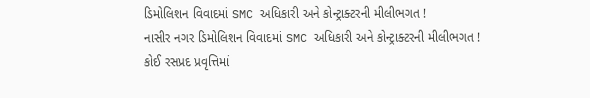ડિમોલિશન વિવાદમાં SMC અધિકારી અને કોન્ટ્રાક્ટરની મીલીભગત !
નાસીર નગર ડિમોલિશન વિવાદમાં SMC અધિકારી અને કોન્ટ્રાક્ટરની મીલીભગત !
કોઈ રસપ્રદ પ્રવૃત્તિમાં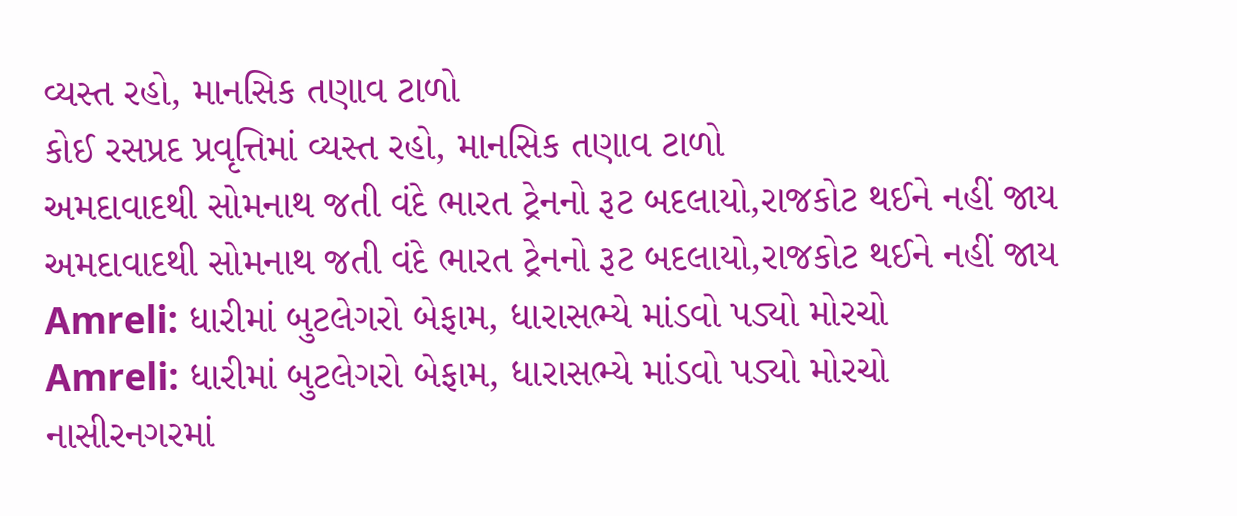વ્યસ્ત રહો, માનસિક તણાવ ટાળો
કોઈ રસપ્રદ પ્રવૃત્તિમાં વ્યસ્ત રહો, માનસિક તણાવ ટાળો
અમદાવાદથી સોમનાથ જતી વંદે ભારત ટ્રેનનો રૂટ બદલાયો,રાજકોટ થઈને નહીં જાય
અમદાવાદથી સોમનાથ જતી વંદે ભારત ટ્રેનનો રૂટ બદલાયો,રાજકોટ થઈને નહીં જાય
Amreli: ધારીમાં બુટલેગરો બેફામ, ધારાસભ્યે માંડવો પડ્યો મોરચો
Amreli: ધારીમાં બુટલેગરો બેફામ, ધારાસભ્યે માંડવો પડ્યો મોરચો
નાસીરનગરમાં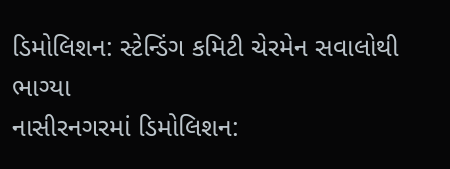ડિમોલિશન: સ્ટેન્ડિંગ કમિટી ચેરમેન સવાલોથી ભાગ્યા
નાસીરનગરમાં ડિમોલિશન: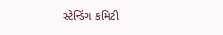સ્ટેન્ડિંગ કમિટી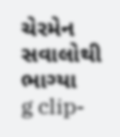ચેરમેન સવાલોથી ભાગ્યા
g clip-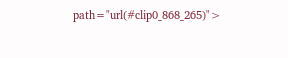path="url(#clip0_868_265)">